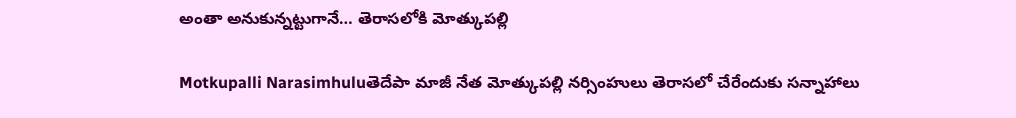అంతా అనుకున్నట్టుగానే… తెరాసలోకి మోత్కుపల్లి

Motkupalli Narasimhuluతెదేపా మాజీ నేత మోత్కుపల్లి నర్సింహులు తెరాసలో చేరేందుకు సన్నాహాలు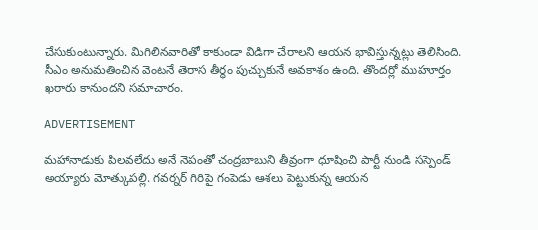చేసుకుంటున్నారు. మిగిలినవారితో కాకుండా విడిగా చేరాలని ఆయన భావిస్తున్నట్లు తెలిసింది. సీఎం అనుమతించిన వెంటనే తెరాస తీర్థం పుచ్చుకునే అవకాశం ఉంది. తొందర్లో ముహూర్తం ఖరారు కానుందని సమాచారం.

ADVERTISEMENT

మహానాడుకు పిలవలేదు అనే నెపంతో చంద్రబాబుని తీవ్రంగా ధూషించి పార్టీ నుండి సస్పెండ్ అయ్యారు మోత్కుపల్లి. గవర్నర్ గిరిపై గంపెడు ఆశలు పెట్టుకున్న ఆయన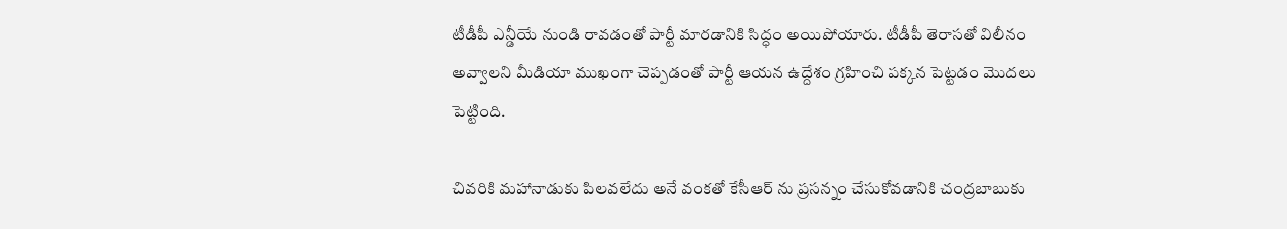టీడీపీ ఎన్డీయే నుండి రావడంతో పార్టీ మారడానికి సిద్ధం అయిపోయారు. టీడీపీ తెరాసతో విలీనం అవ్వాలని మీడియా ముఖంగా చెప్పడంతో పార్టీ ఆయన ఉద్దేశం గ్రహించి పక్కన పెట్టడం మొదలు పెట్టింది.

చివరికి మహానాడుకు పిలవలేదు అనే వంకతో కేసీఆర్ ను ప్రసన్నం చేసుకోవడానికి చంద్రబాబుకు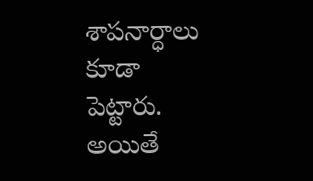శాపనార్ధాలు కూడా పెట్టారు. అయితే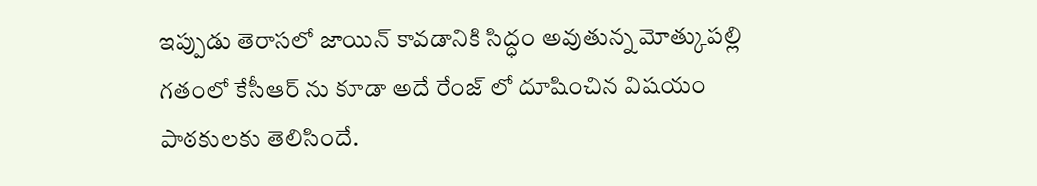ఇప్పుడు తెరాసలో జాయిన్ కావడానికి సిద్ధం అవుతున్న మోత్కుపల్లి గతంలో కేసీఆర్ ను కూడా అదే రేంజ్ లో దూషించిన విషయం పాఠకులకు తెలిసిందే.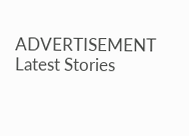ADVERTISEMENT
Latest Stories